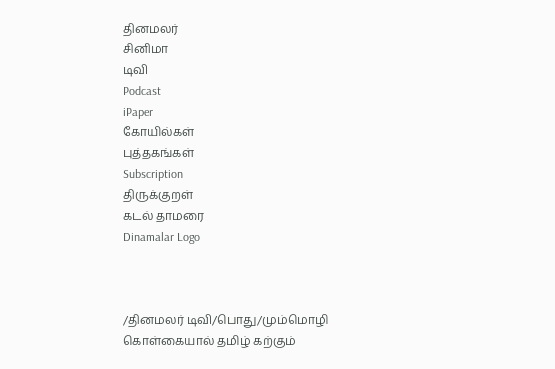தினமலர்
சினிமா
டிவி
Podcast
iPaper
கோயில்கள்
புத்தகங்கள்
Subscription
திருக்குறள்
கடல் தாமரை
Dinamalar Logo



/தினமலர் டிவி/பொது/மும்மொழி கொள்கையால் தமிழ் கற்கும்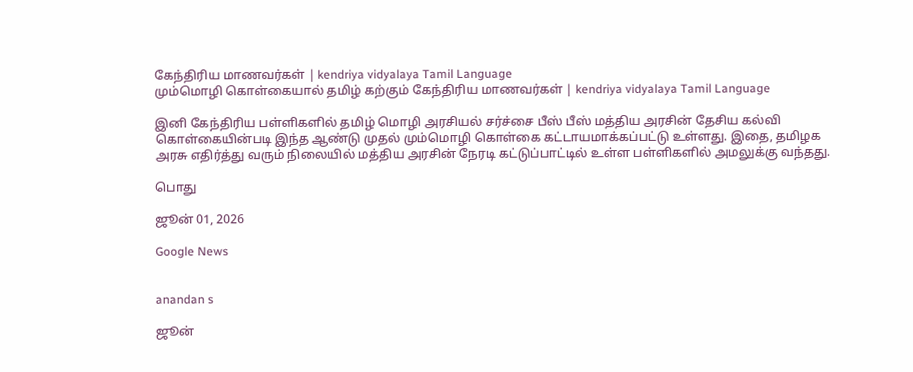கேந்திரிய மாணவர்கள் | kendriya vidyalaya Tamil Language
மும்மொழி கொள்கையால் தமிழ் கற்கும் கேந்திரிய மாணவர்கள் | kendriya vidyalaya Tamil Language

இனி கேந்திரிய பள்ளிகளில் தமிழ் மொழி அரசியல் சர்ச்சை பீஸ் பீஸ் மத்திய அரசின் தேசிய கல்வி கொள்கையின்படி இந்த ஆண்டு முதல் மும்மொழி கொள்கை கட்டாயமாக்கப்பட்டு உள்ளது. இதை, தமிழக அரசு எதிர்த்து வரும் நிலையில் மத்திய அரசின் நேரடி கட்டுப்பாட்டில் உள்ள பள்ளிகளில் அமலுக்கு வந்தது.

பொது

ஜூன் 01, 2026

Google News


anandan s

ஜூன்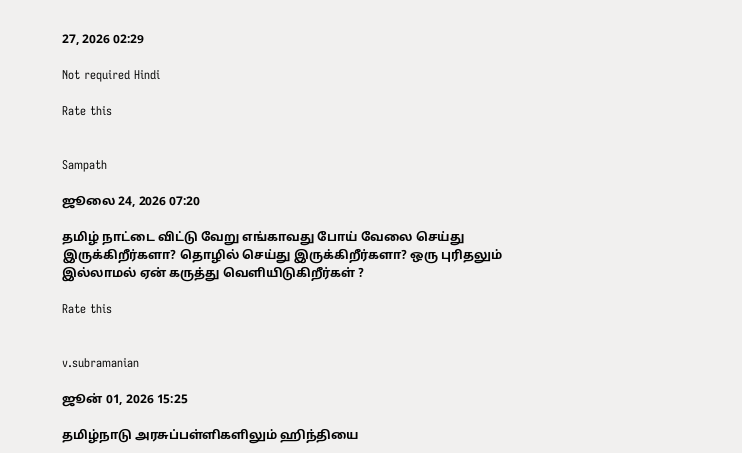27, 2026 02:29

Not required Hindi

Rate this


Sampath

ஜூலை 24, 2026 07:20

தமிழ் நாட்டை விட்டு வேறு எங்காவது போய் வேலை செய்து இருக்கிறீர்களா? தொழில் செய்து இருக்கிறீர்களா? ஒரு புரிதலும் இல்லாமல் ஏன் கருத்து வெளியிடுகிறீர்கள் ?

Rate this


v.subramanian

ஜூன் 01, 2026 15:25

தமிழ்நாடு அரசுப்பள்ளிகளிலும் ஹிந்தியை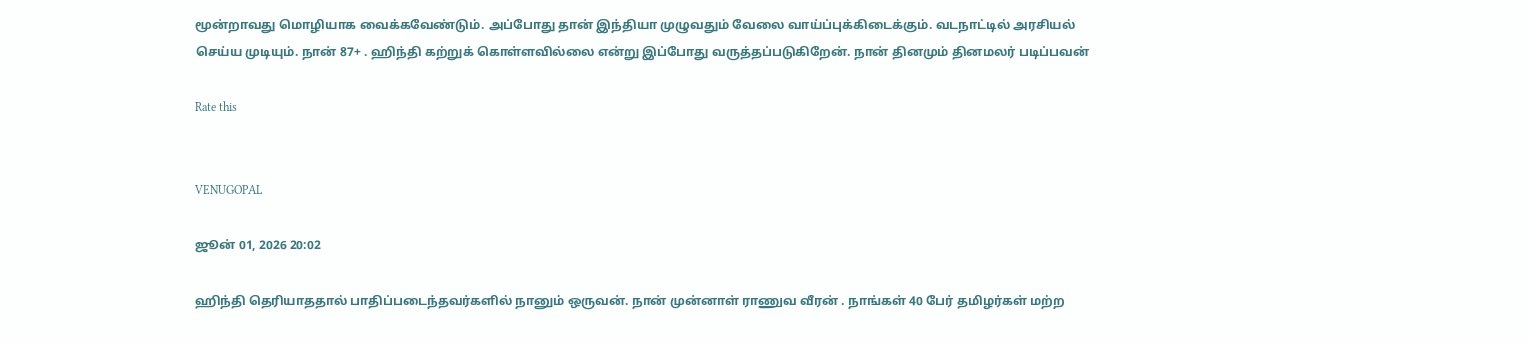மூன்றாவது மொழியாக வைக்கவேண்டும். அப்போது தான் இந்தியா முழுவதும் வேலை வாய்ப்புக்கிடைக்கும். வடநாட்டில் அரசியல் செய்ய முடியும். நான் 87+ . ஹிந்தி கற்றுக் கொள்ளவில்லை என்று இப்போது வருத்தப்படுகிறேன். நான் தினமும் தினமலர் படிப்பவன்

Rate this


VENUGOPAL

ஜூன் 01, 2026 20:02

ஹிந்தி தெரியாததால் பாதிப்படைந்தவர்களில் நானும் ஒருவன். நான் முன்னாள் ராணுவ வீரன் . நாங்கள் 40 பேர் தமிழர்கள் மற்ற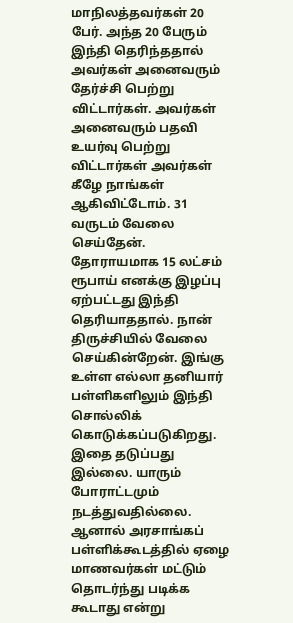மாநிலத்தவர்கள் 20 பேர். அந்த 20 பேரும் இந்தி தெரிந்ததால் அவர்கள் அனைவரும் தேர்ச்சி பெற்று விட்டார்கள். அவர்கள் அனைவரும் பதவி உயர்வு பெற்று விட்டார்கள் அவர்கள் கீழே நாங்கள் ஆகிவிட்டோம். 31 வருடம் வேலை செய்தேன். தோராயமாக 15 லட்சம் ரூபாய் எனக்கு இழப்பு ஏற்பட்டது இந்தி தெரியாததால். நான் திருச்சியில் வேலை செய்கின்றேன். இங்கு உள்ள எல்லா தனியார் பள்ளிகளிலும் இந்தி சொல்லிக் கொடுக்கப்படுகிறது. இதை தடுப்பது இல்லை. யாரும் போராட்டமும் நடத்துவதில்லை. ஆனால் அரசாங்கப் பள்ளிக்கூடத்தில் ஏழை மாணவர்கள் மட்டும் தொடர்ந்து படிக்க கூடாது என்று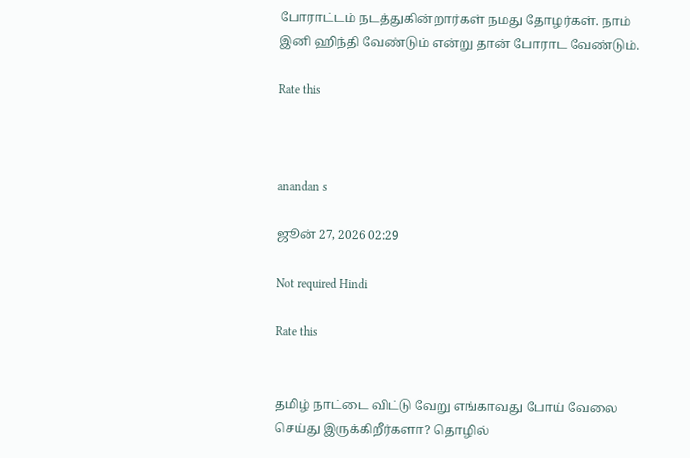போராட்டம் நடத்துகின்றார்கள் நமது தோழர்கள். நாம் இனி ஹிந்தி வேண்டும் என்று தான் போராட வேண்டும்.

Rate this



anandan s

ஜூன் 27, 2026 02:29

Not required Hindi

Rate this


தமிழ் நாட்டை விட்டு வேறு எங்காவது போய் வேலை செய்து இருக்கிறீர்களா? தொழில்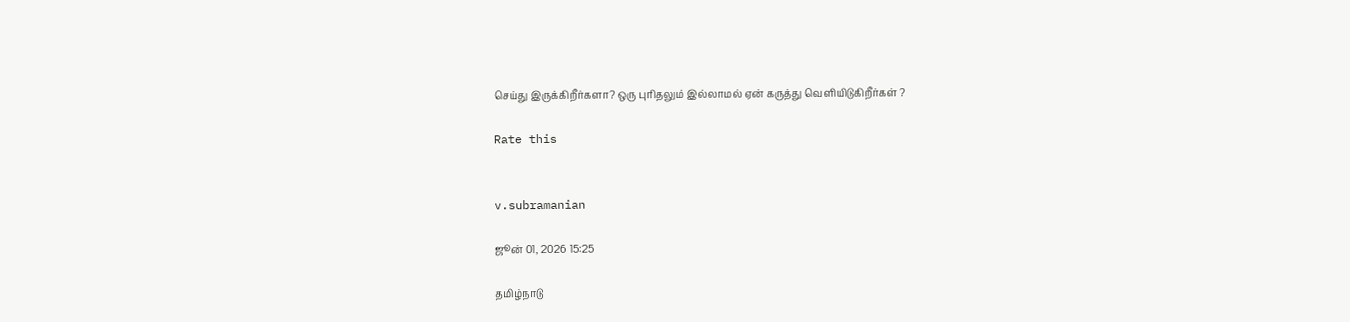செய்து இருக்கிறீர்களா? ஒரு புரிதலும் இல்லாமல் ஏன் கருத்து வெளியிடுகிறீர்கள் ?

Rate this


v.subramanian

ஜூன் 01, 2026 15:25

தமிழ்நாடு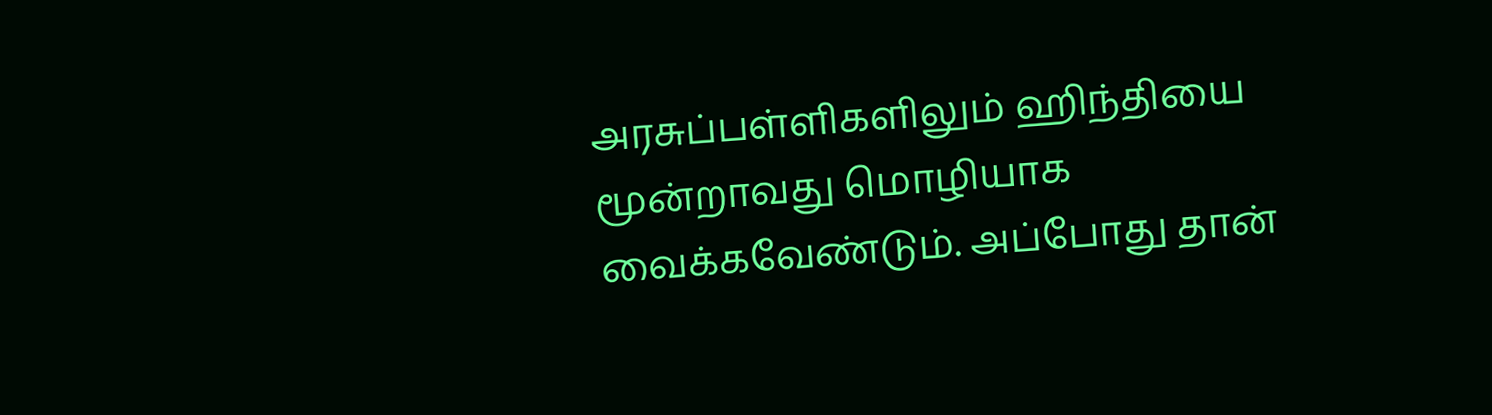அரசுப்பள்ளிகளிலும் ஹிந்தியை மூன்றாவது மொழியாக வைக்கவேண்டும். அப்போது தான்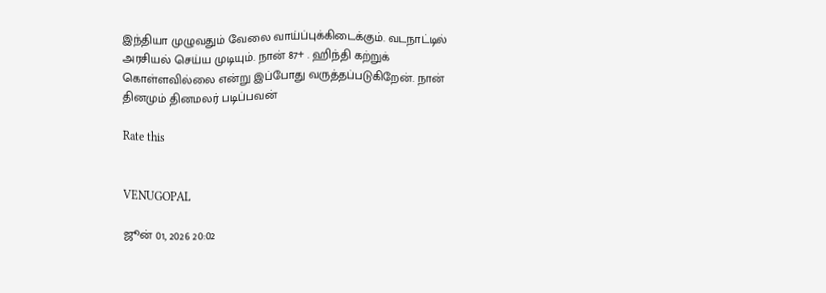இந்தியா முழுவதும் வேலை வாய்ப்புக்கிடைக்கும். வடநாட்டில் அரசியல் செய்ய முடியும். நான் 87+ . ஹிந்தி கற்றுக் கொள்ளவில்லை என்று இப்போது வருத்தப்படுகிறேன். நான் தினமும் தினமலர் படிப்பவன்

Rate this


VENUGOPAL

ஜூன் 01, 2026 20:02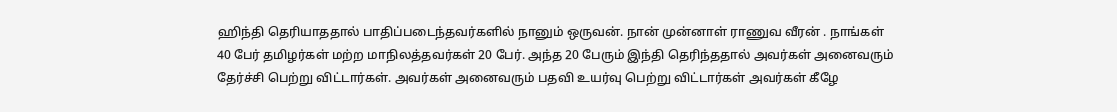ஹிந்தி தெரியாததால் பாதிப்படைந்தவர்களில் நானும் ஒருவன். நான் முன்னாள் ராணுவ வீரன் . நாங்கள் 40 பேர் தமிழர்கள் மற்ற மாநிலத்தவர்கள் 20 பேர். அந்த 20 பேரும் இந்தி தெரிந்ததால் அவர்கள் அனைவரும் தேர்ச்சி பெற்று விட்டார்கள். அவர்கள் அனைவரும் பதவி உயர்வு பெற்று விட்டார்கள் அவர்கள் கீழே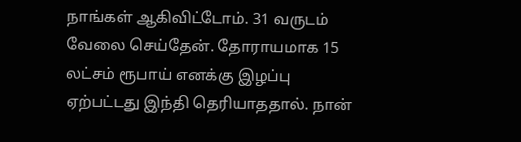நாங்கள் ஆகிவிட்டோம். 31 வருடம் வேலை செய்தேன். தோராயமாக 15 லட்சம் ரூபாய் எனக்கு இழப்பு ஏற்பட்டது இந்தி தெரியாததால். நான்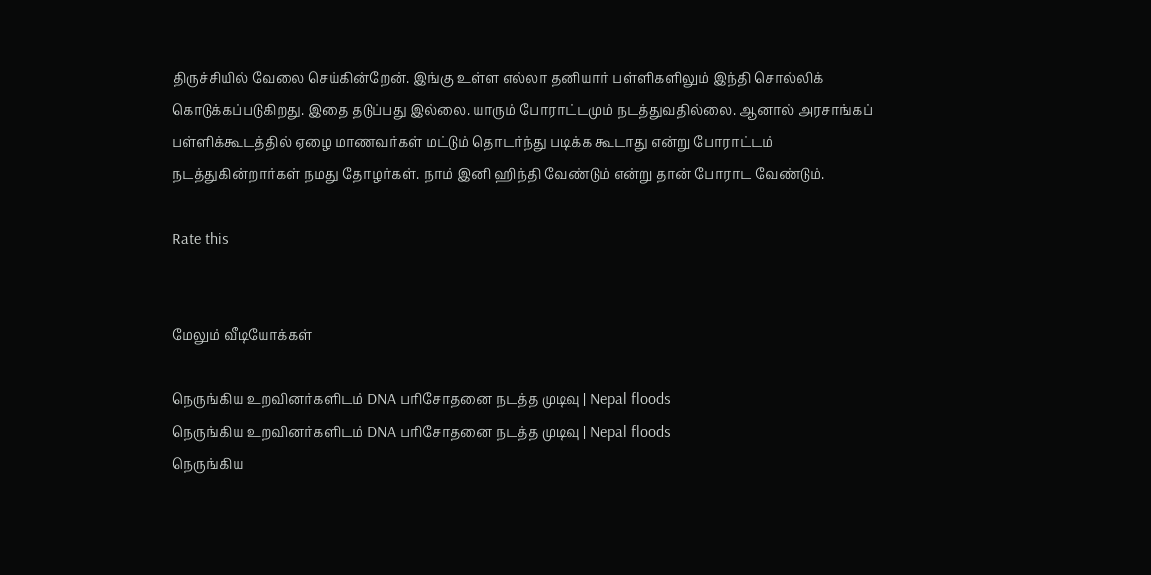திருச்சியில் வேலை செய்கின்றேன். இங்கு உள்ள எல்லா தனியார் பள்ளிகளிலும் இந்தி சொல்லிக் கொடுக்கப்படுகிறது. இதை தடுப்பது இல்லை. யாரும் போராட்டமும் நடத்துவதில்லை. ஆனால் அரசாங்கப் பள்ளிக்கூடத்தில் ஏழை மாணவர்கள் மட்டும் தொடர்ந்து படிக்க கூடாது என்று போராட்டம் நடத்துகின்றார்கள் நமது தோழர்கள். நாம் இனி ஹிந்தி வேண்டும் என்று தான் போராட வேண்டும்.

Rate this


மேலும் வீடியோக்கள்

நெருங்கிய உறவினர்களிடம் DNA பரிசோதனை நடத்த முடிவு | Nepal floods
நெருங்கிய உறவினர்களிடம் DNA பரிசோதனை நடத்த முடிவு | Nepal floods
நெருங்கிய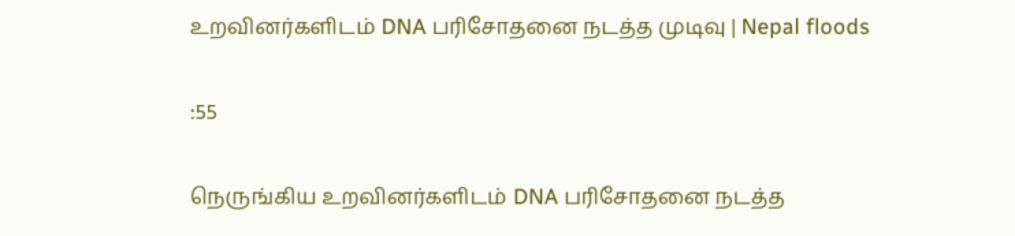உறவினர்களிடம் DNA பரிசோதனை நடத்த முடிவு | Nepal floods

:55

நெருங்கிய உறவினர்களிடம் DNA பரிசோதனை நடத்த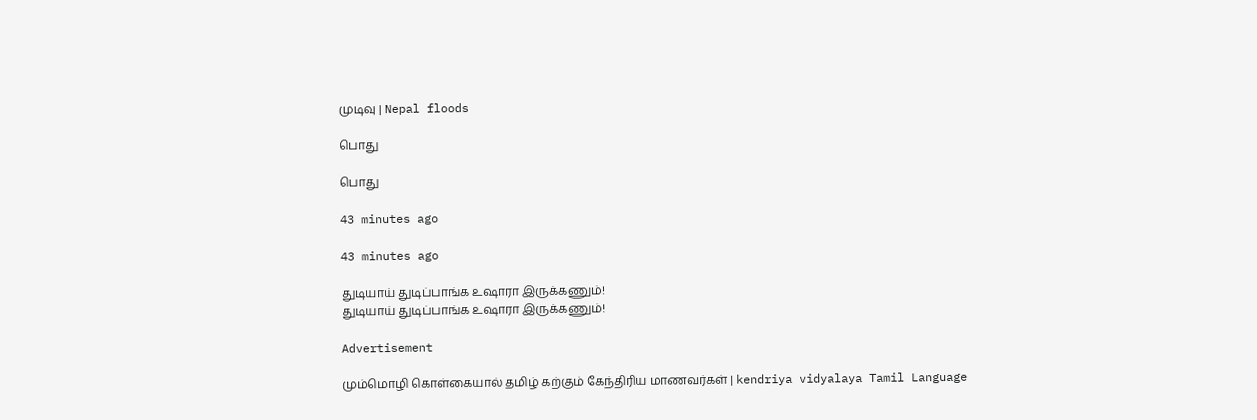முடிவு | Nepal floods

பொது

பொது

43 minutes ago

43 minutes ago

துடியாய் துடிப்பாங்க உஷாரா இருக்கணும்!
துடியாய் துடிப்பாங்க உஷாரா இருக்கணும்!

Advertisement

மும்மொழி கொள்கையால் தமிழ் கற்கும் கேந்திரிய மாணவர்கள் | kendriya vidyalaya Tamil Language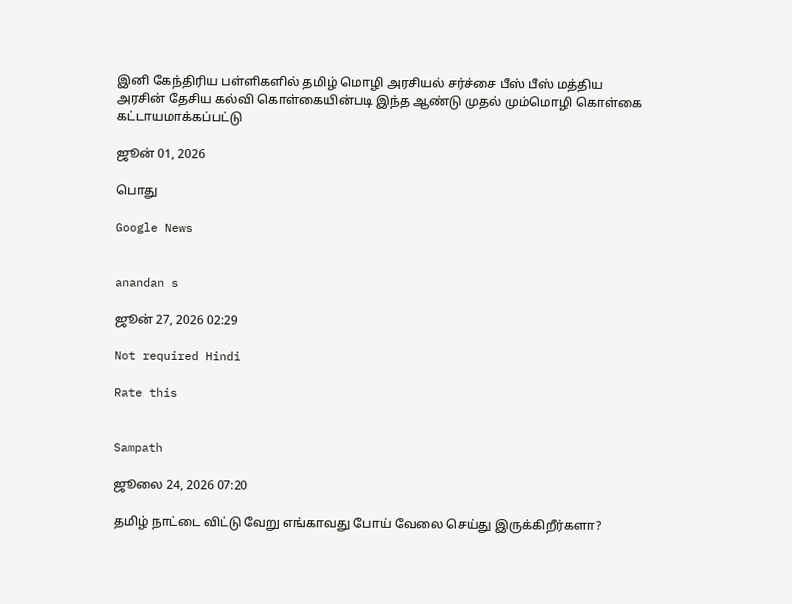இனி கேந்திரிய பள்ளிகளில் தமிழ் மொழி அரசியல் சர்ச்சை பீஸ் பீஸ் மத்திய அரசின் தேசிய கல்வி கொள்கையின்படி இந்த ஆண்டு முதல் மும்மொழி கொள்கை கட்டாயமாக்கப்பட்டு

ஜூன் 01, 2026

பொது

Google News


anandan s

ஜூன் 27, 2026 02:29

Not required Hindi

Rate this


Sampath

ஜூலை 24, 2026 07:20

தமிழ் நாட்டை விட்டு வேறு எங்காவது போய் வேலை செய்து இருக்கிறீர்களா?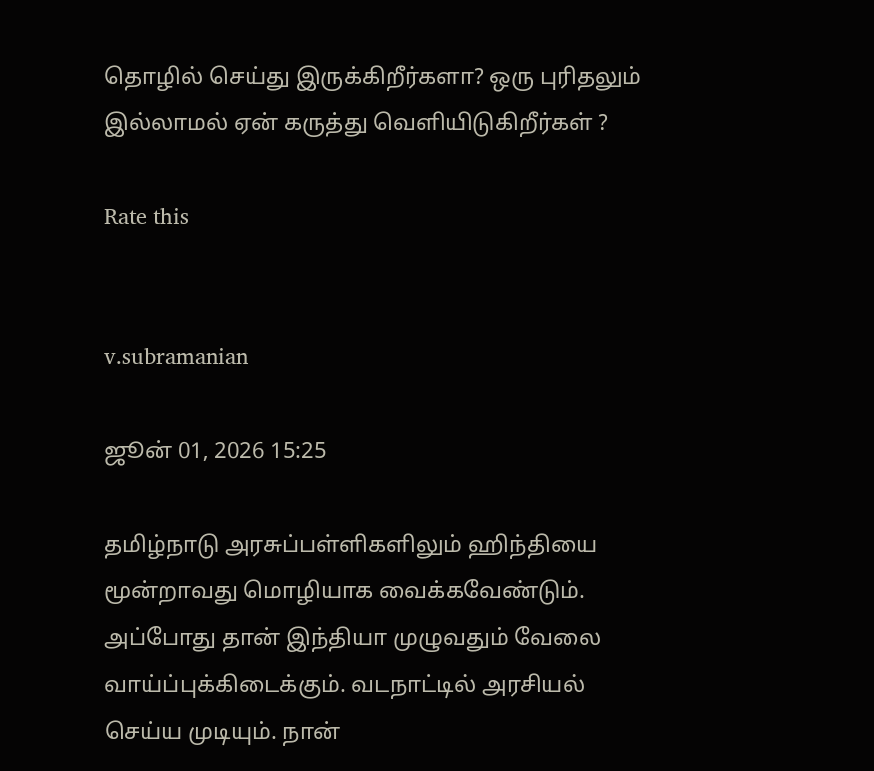தொழில் செய்து இருக்கிறீர்களா? ஒரு புரிதலும் இல்லாமல் ஏன் கருத்து வெளியிடுகிறீர்கள் ?

Rate this


v.subramanian

ஜூன் 01, 2026 15:25

தமிழ்நாடு அரசுப்பள்ளிகளிலும் ஹிந்தியை மூன்றாவது மொழியாக வைக்கவேண்டும். அப்போது தான் இந்தியா முழுவதும் வேலை வாய்ப்புக்கிடைக்கும். வடநாட்டில் அரசியல் செய்ய முடியும். நான்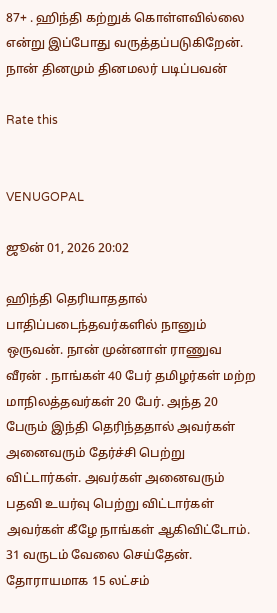87+ . ஹிந்தி கற்றுக் கொள்ளவில்லை என்று இப்போது வருத்தப்படுகிறேன். நான் தினமும் தினமலர் படிப்பவன்

Rate this


VENUGOPAL

ஜூன் 01, 2026 20:02

ஹிந்தி தெரியாததால் பாதிப்படைந்தவர்களில் நானும் ஒருவன். நான் முன்னாள் ராணுவ வீரன் . நாங்கள் 40 பேர் தமிழர்கள் மற்ற மாநிலத்தவர்கள் 20 பேர். அந்த 20 பேரும் இந்தி தெரிந்ததால் அவர்கள் அனைவரும் தேர்ச்சி பெற்று விட்டார்கள். அவர்கள் அனைவரும் பதவி உயர்வு பெற்று விட்டார்கள் அவர்கள் கீழே நாங்கள் ஆகிவிட்டோம். 31 வருடம் வேலை செய்தேன். தோராயமாக 15 லட்சம்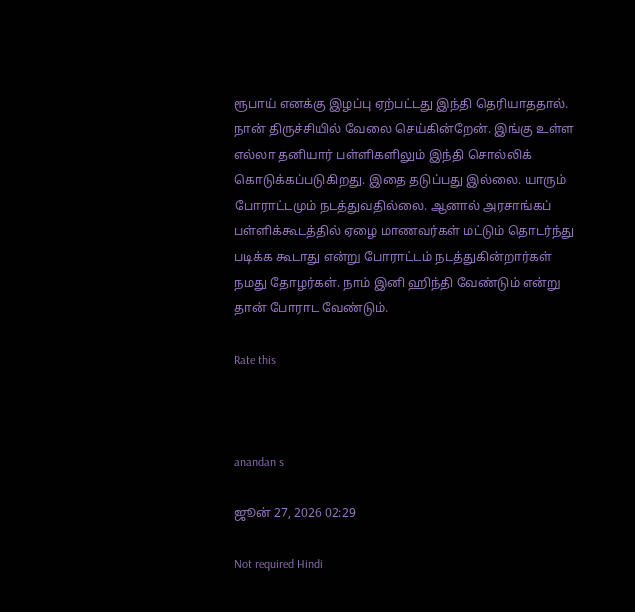ரூபாய் எனக்கு இழப்பு ஏற்பட்டது இந்தி தெரியாததால். நான் திருச்சியில் வேலை செய்கின்றேன். இங்கு உள்ள எல்லா தனியார் பள்ளிகளிலும் இந்தி சொல்லிக் கொடுக்கப்படுகிறது. இதை தடுப்பது இல்லை. யாரும் போராட்டமும் நடத்துவதில்லை. ஆனால் அரசாங்கப் பள்ளிக்கூடத்தில் ஏழை மாணவர்கள் மட்டும் தொடர்ந்து படிக்க கூடாது என்று போராட்டம் நடத்துகின்றார்கள் நமது தோழர்கள். நாம் இனி ஹிந்தி வேண்டும் என்று தான் போராட வேண்டும்.

Rate this



anandan s

ஜூன் 27, 2026 02:29

Not required Hindi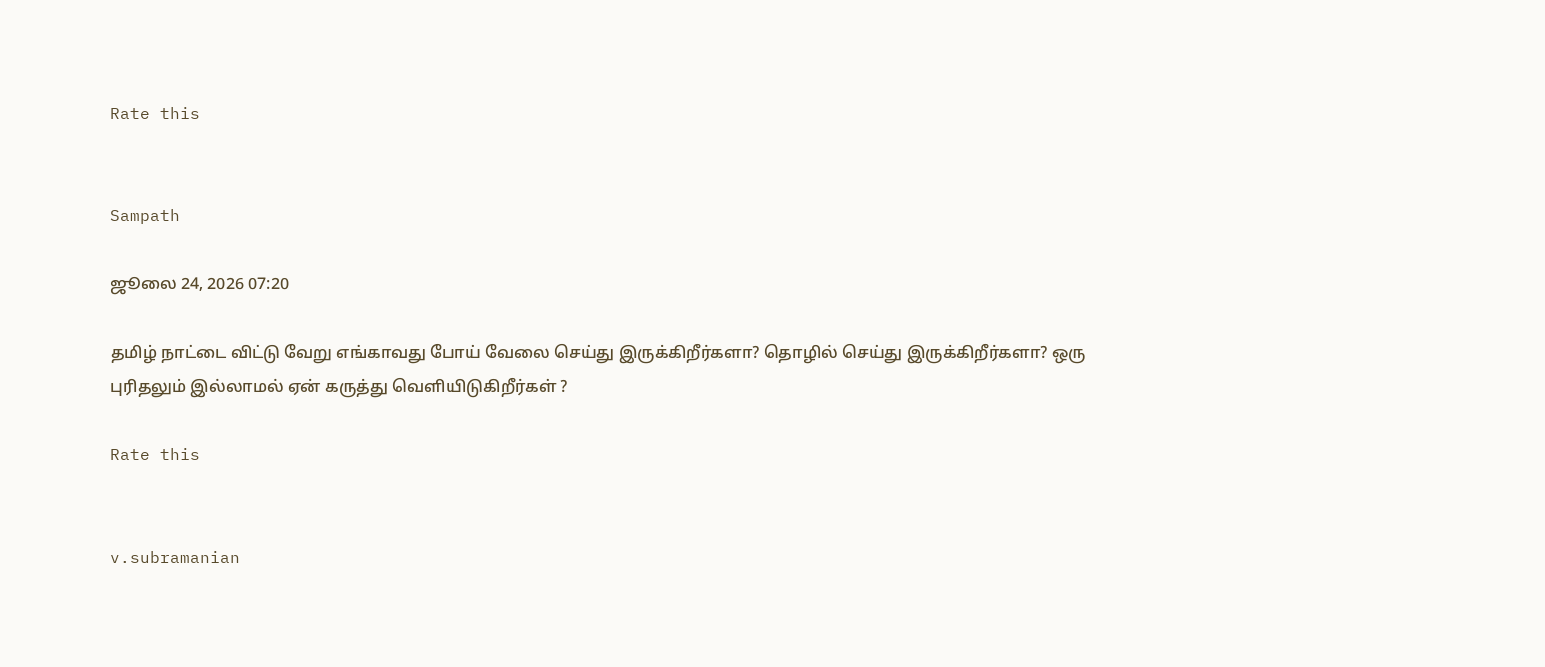Rate this


Sampath

ஜூலை 24, 2026 07:20

தமிழ் நாட்டை விட்டு வேறு எங்காவது போய் வேலை செய்து இருக்கிறீர்களா? தொழில் செய்து இருக்கிறீர்களா? ஒரு புரிதலும் இல்லாமல் ஏன் கருத்து வெளியிடுகிறீர்கள் ?

Rate this


v.subramanian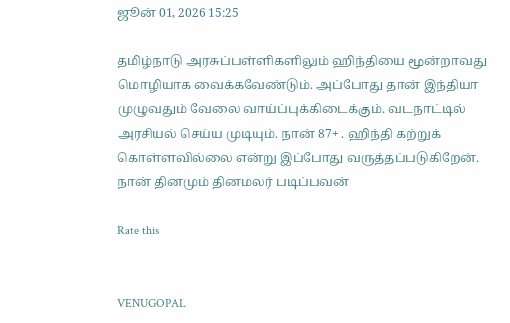ஜூன் 01, 2026 15:25

தமிழ்நாடு அரசுப்பள்ளிகளிலும் ஹிந்தியை மூன்றாவது மொழியாக வைக்கவேண்டும். அப்போது தான் இந்தியா முழுவதும் வேலை வாய்ப்புக்கிடைக்கும். வடநாட்டில் அரசியல் செய்ய முடியும். நான் 87+ . ஹிந்தி கற்றுக் கொள்ளவில்லை என்று இப்போது வருத்தப்படுகிறேன். நான் தினமும் தினமலர் படிப்பவன்

Rate this


VENUGOPAL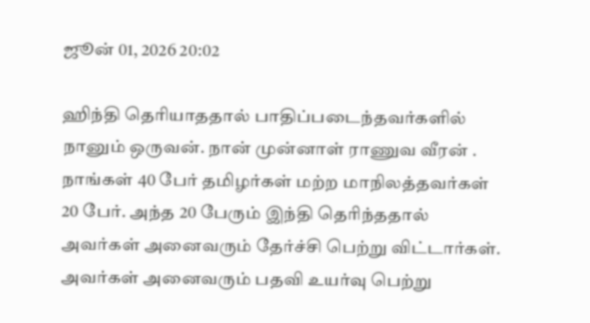ஜூன் 01, 2026 20:02

ஹிந்தி தெரியாததால் பாதிப்படைந்தவர்களில் நானும் ஒருவன். நான் முன்னாள் ராணுவ வீரன் . நாங்கள் 40 பேர் தமிழர்கள் மற்ற மாநிலத்தவர்கள் 20 பேர். அந்த 20 பேரும் இந்தி தெரிந்ததால் அவர்கள் அனைவரும் தேர்ச்சி பெற்று விட்டார்கள். அவர்கள் அனைவரும் பதவி உயர்வு பெற்று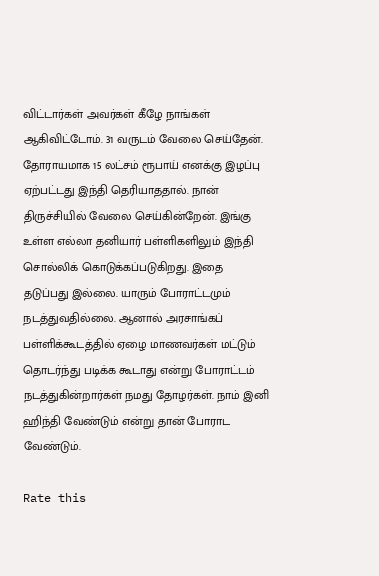விட்டார்கள் அவர்கள் கீழே நாங்கள் ஆகிவிட்டோம். 31 வருடம் வேலை செய்தேன். தோராயமாக 15 லட்சம் ரூபாய் எனக்கு இழப்பு ஏற்பட்டது இந்தி தெரியாததால். நான் திருச்சியில் வேலை செய்கின்றேன். இங்கு உள்ள எல்லா தனியார் பள்ளிகளிலும் இந்தி சொல்லிக் கொடுக்கப்படுகிறது. இதை தடுப்பது இல்லை. யாரும் போராட்டமும் நடத்துவதில்லை. ஆனால் அரசாங்கப் பள்ளிக்கூடத்தில் ஏழை மாணவர்கள் மட்டும் தொடர்ந்து படிக்க கூடாது என்று போராட்டம் நடத்துகின்றார்கள் நமது தோழர்கள். நாம் இனி ஹிந்தி வேண்டும் என்று தான் போராட வேண்டும்.

Rate this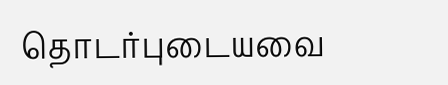தொடர்புடையவை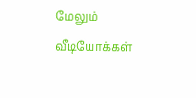மேலும் வீடியோக்கள்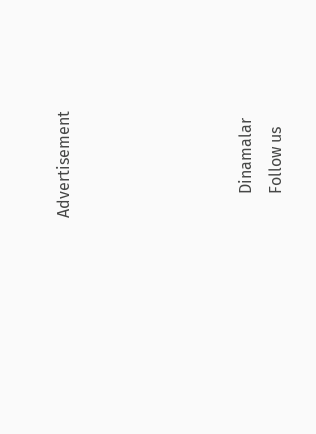Advertisement





      Dinamalar
      Follow us